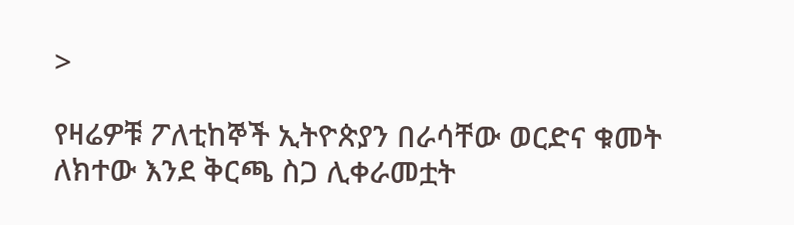>

የዛሬዎቹ ፖለቲከኞች ኢትዮጵያን በራሳቸው ወርድና ቁመት ለክተው እንደ ቅርጫ ስጋ ሊቀራመቷት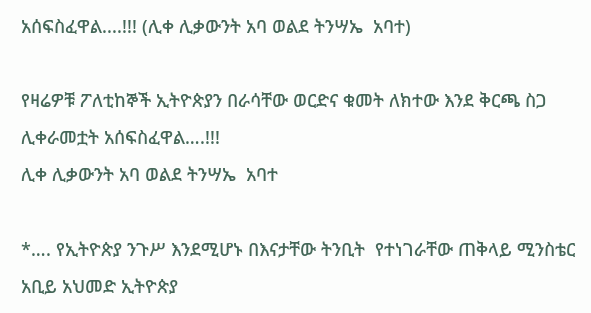አሰፍስፈዋል....!!! (ሊቀ ሊቃውንት አባ ወልደ ትንሣኤ  አባተ)

የዛሬዎቹ ፖለቲከኞች ኢትዮጵያን በራሳቸው ወርድና ቁመት ለክተው እንደ ቅርጫ ስጋ ሊቀራመቷት አሰፍስፈዋል….!!!
ሊቀ ሊቃውንት አባ ወልደ ትንሣኤ  አባተ

*…. የኢትዮጵያ ንጉሥ እንደሚሆኑ በእናታቸው ትንቢት  የተነገራቸው ጠቅላይ ሚንስቴር አቢይ አህመድ ኢትዮጵያ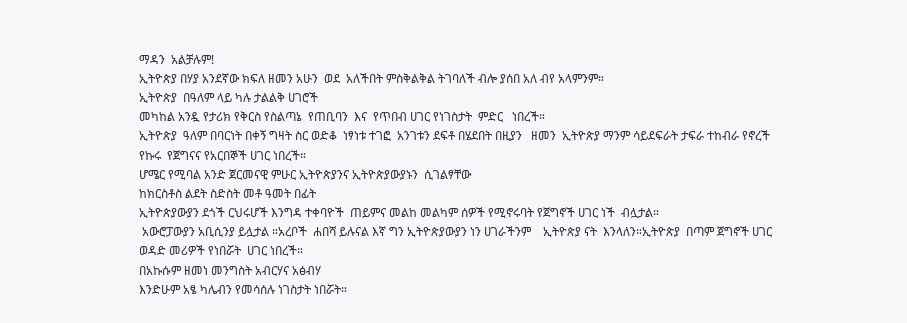ማዳን  አልቻሉም!
ኢትዮጵያ በሃያ አንደኛው ክፍለ ዘመን አሁን  ወደ  አለችበት ምስቅልቅል ትገባለች ብሎ ያሰበ አለ ብየ አላምንም።
ኢትዮጵያ  በዓለም ላይ ካሉ ታልልቅ ሀገሮች
መካከል አንዷ የታሪክ የቅርስ የስልጣኔ  የጠቢባን  እና  የጥበብ ሀገር የነገስታት  ምድር   ነበረች።
ኢትዮጵያ  ዓለም በባርነት በቀኝ ግዛት ስር ወድቆ  ነፃነቱ ተገፎ  አንገቱን ደፍቶ በሄደበት በዚያን   ዘመን  ኢትዮጵያ ማንም ሳይደፍራት ታፍራ ተከብራ የኖረች  የኩሩ  የጀግናና የአርበኞች ሀገር ነበረች።
ሆሜር የሚባል አንድ ጀርመናዊ ምሁር ኢትዮጵያንና ኢትዮጵያውያኑን  ሲገልፃቸው
ከክርስቶስ ልደት ስድስት መቶ ዓመት በፊት
ኢትዮጵያውያን ደጎች ርህሩሆች እንግዳ ተቀባዮች  ጠይምና መልከ መልካም ሰዎች የሚኖሩባት የጀግኖች ሀገር ነች  ብሏታል።
 አውሮፓውያን አቢሲንያ ይሏታል ።አረቦች  ሐበሻ ይሉናል እኛ ግን ኢትዮጵያውያን ነን ሀገራችንም    ኢትዮጵያ ናት  እንላለን።ኢትዮጵያ  በጣም ጀግኖች ሀገር ወዳድ መሪዎች የነበሯት  ሀገር ነበረች።
በአኩሱም ዘመነ መንግስት አብርሃና አፅብሃ
እንድሁም አፄ ካሌብን የመሳሰሉ ነገስታት ነበሯት።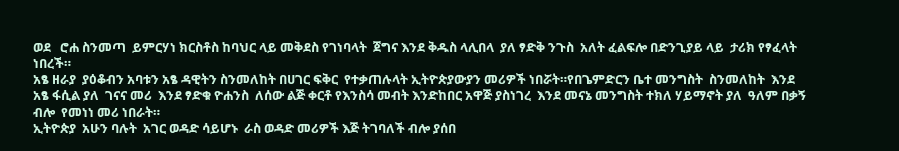ወደ   ሮሐ ስንመጣ  ይምርሃነ ክርስቶስ ከባህር ላይ መቅደስ የገነባላት  ጀግና እንደ ቅዱስ ላሊበላ  ያለ ፃድቅ ንጉስ  አለት ፈልፍሎ በድንጊያይ ላይ  ታሪክ የፃፈላት ነበረች።
አፄ ዘራያ  ያዕቆብን አባቱን አፄ ዳዊትን ስንመለከት በሀገር ፍቅር  የተቃጠሉላት ኢትዮጵያውያን መሪዎች ነበሯት።የበጌምድርን ቤተ መንግስት  ስንመለከት  እንደ  አፄ ፋሲል ያለ  ገናና መሪ  እንደ ፃድቁ ዮሐንስ  ለሰው ልጅ ቀርቶ የእንስሳ መብት እንድከበር አዋጅ ያስነገረ  እንደ መናኔ መንግስት ተክለ ሃይማኖት ያለ  ዓለም በቃኝ ብሎ  የመነነ መሪ ነበራት።
ኢትዮጵያ  አሁን ባሉት  አገር ወዳድ ሳይሆኑ  ራስ ወዳድ መሪዎች እጅ ትገባለች ብሎ ያሰበ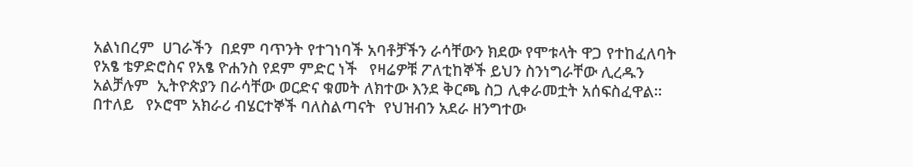አልነበረም  ሀገራችን  በደም ባጥንት የተገነባች አባቶቻችን ራሳቸውን ክደው የሞቱላት ዋጋ የተከፈለባት  የአፄ ቴዎድሮስና የአፄ ዮሐንስ የደም ምድር ነች   የዛሬዎቹ ፖለቲከኞች ይህን ስንነግራቸው ሊረዱን አልቻሉም  ኢትዮጵያን በራሳቸው ወርድና ቁመት ለክተው እንደ ቅርጫ ስጋ ሊቀራመቷት አሰፍስፈዋል።
በተለይ   የኦሮሞ አክራሪ ብሄርተኞች ባለስልጣናት  የህዝብን አደራ ዘንግተው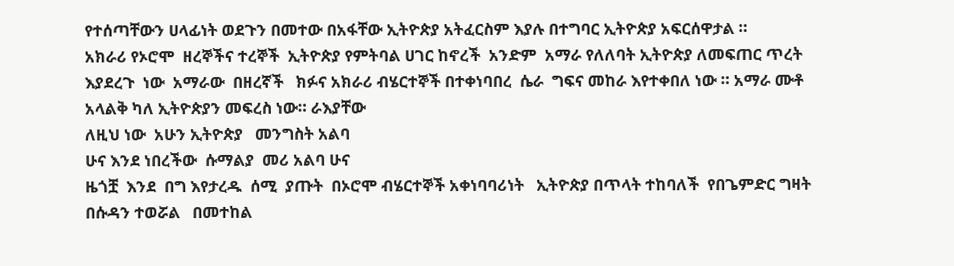የተሰጣቸውን ሀላፊነት ወደጉን በመተው በአፋቸው ኢትዮጵያ አትፈርስም እያሉ በተግባር ኢትዮጵያ አፍርሰዋታል ።
አክራሪ የኦሮሞ  ዘረኞችና ተረኞች  ኢትዮጵያ የምትባል ሀገር ከኖረች  አንድም  አማራ የለለባት ኢትዮጵያ ለመፍጠር ጥረት እያደረጉ  ነው  አማራው  በዘረኛች   ክፉና አክራሪ ብሄርተኞች በተቀነባበረ  ሴራ  ግፍና መከራ እየተቀበለ ነው ። አማራ ሙቶ አላልቅ ካለ ኢትዮጵያን መፍረስ ነው። ራእያቸው
ለዚህ ነው  አሁን ኢትዮጵያ   መንግስት አልባ
ሁና እንደ ነበረችው  ሱማልያ  መሪ አልባ ሁና
ዜጎቿ  እንደ  በግ እየታረዱ  ሰሚ  ያጡት  በኦሮሞ ብሄርተኞች አቀነባባሪነት   ኢትዮጵያ በጥላት ተከባለች  የበጌምድር ግዛት በሱዳን ተወሯል   በመተከል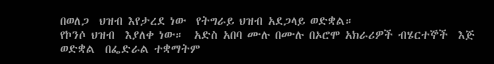በወለጋ  ህዝብ እየታረደ ነው  የትግራይ ህዝብ አደጋላይ ወድቋል።
የኮንሶ ህዝብ  እያለቀ ነው።  አድስ አበባ ሙሉ በሙሉ በኦሮሞ አክራሪዎች ብሄርተኞች  እጅ ወድቋል  በፌድራል ተቋማትም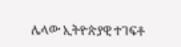ሌላው ኢትዮጵያዊ ተገፍቶ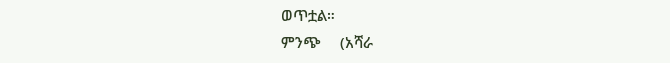ወጥቷል።
ምንጭ     (አሻራ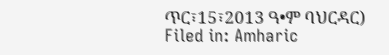ጥር፣15፣2013 ዓ•ም ባህርዳር)
Filed in: Amharic